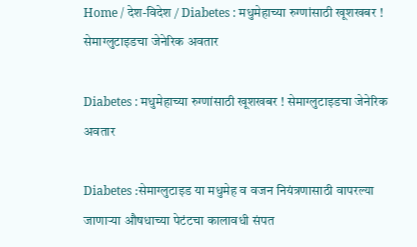Home / देश-विदेश / Diabetes : मधुमेहाच्या रुग्णांसाठी खूशखबर ! सेमाग्लुटाइडचा जेनेरिक अवतार

Diabetes : मधुमेहाच्या रुग्णांसाठी खूशखबर ! सेमाग्लुटाइडचा जेनेरिक अवतार

Diabetes :सेमाग्लुटाइड या मधुमेह व वजन नियंत्रणासाठी वापरल्या जाणाऱ्या औषधाच्या पेटंटचा कालावधी संपत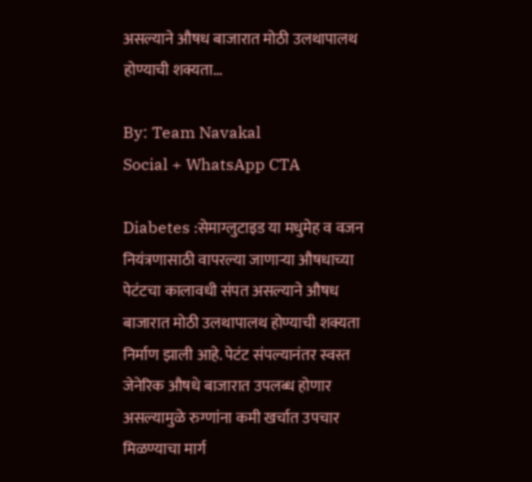असल्याने औषध बाजारात मोठी उलथापालथ होण्याची शक्यता...

By: Team Navakal
Social + WhatsApp CTA

Diabetes :सेमाग्लुटाइड या मधुमेह व वजन नियंत्रणासाठी वापरल्या जाणाऱ्या औषधाच्या पेटंटचा कालावधी संपत असल्याने औषध बाजारात मोठी उलथापालथ होण्याची शक्यता निर्माण झाली आहे. पेटंट संपल्यानंतर स्वस्त जेनेरिक औषधे बाजारात उपलब्ध होणार असल्यामुळे रुग्णांना कमी खर्चात उपचार मिळण्याचा मार्ग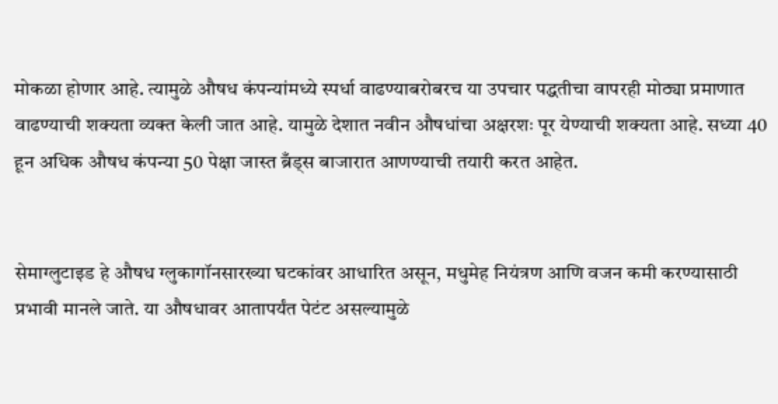मोकळा होणार आहे. त्यामुळे औषध कंपन्यांमध्ये स्पर्धा वाढण्याबरोबरच या उपचार पद्धतीचा वापरही मोठ्या प्रमाणात वाढण्याची शक्यता व्यक्त केली जात आहे. यामुळे देशात नवीन औषधांचा अक्षरशः पूर येण्याची शक्यता आहे. सध्या 40 हून अधिक औषध कंपन्या 50 पेक्षा जास्त ब्रँड्स बाजारात आणण्याची तयारी करत आहेत.


सेमाग्लुटाइड हे औषध ग्लुकागॉनसारख्या घटकांवर आधारित असून, मधुमेह नियंत्रण आणि वजन कमी करण्यासाठी प्रभावी मानले जाते. या औषधावर आतापर्यंत पेटंट असल्यामुळे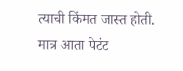त्याची किंमत जास्त होती. मात्र आता पेटंट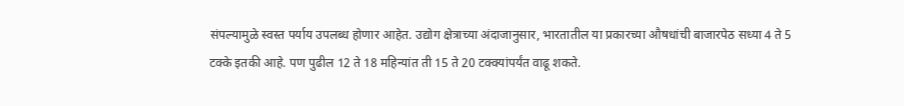संपल्यामुळे स्वस्त पर्याय उपलब्ध होणार आहेत. उद्योग क्षेत्राच्या अंदाजानुसार, भारतातील या प्रकारच्या औषधांची बाजारपेठ सध्या 4 ते 5 टक्के इतकी आहे. पण पुढील 12 ते 18 महिन्यांत ती 15 ते 20 टक्क्यांपर्यंत वाढू शकते.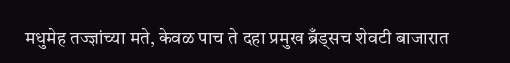मधुमेह तज्ज्ञांच्या मते, केवळ पाच ते दहा प्रमुख ब्रँड्सच शेवटी बाजारात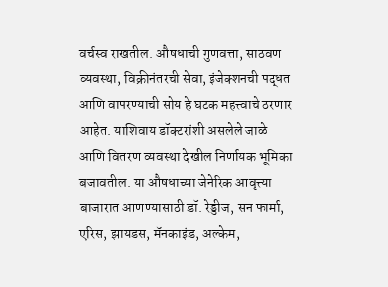वर्चस्व राखतील. औषधाची गुणवत्ता, साठवण व्यवस्था, विक्रीनंतरची सेवा, इंजेक्शनची पद्धत आणि वापरण्याची सोय हे घटक महत्त्वाचे ठरणार आहेत. याशिवाय डॉक्टरांशी असलेले जाळे आणि वितरण व्यवस्था देखील निर्णायक भूमिका बजावतील. या औषधाच्या जेनेरिक आवृत्त्या बाजारात आणण्यासाठी डॉ. रेड्डीज, सन फार्मा, एरिस, झायडस, मॅनकाइंड, अल्केम,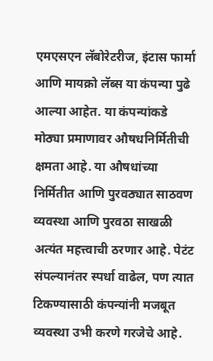एमएसएन लॅबोरेटरीज, इंटास फार्मा आणि मायक्रो लॅब्स या कंपन्या पुढे आल्या आहेत. या कंपन्यांकडे मोठ्या प्रमाणावर औषधनिर्मितीची क्षमता आहे. या औषधांच्या निर्मितीत आणि पुरवठ्यात साठवण व्यवस्था आणि पुरवठा साखळी अत्यंत महत्त्वाची ठरणार आहे. पेटंट संपल्यानंतर स्पर्धा वाढेल, पण त्यात टिकण्यासाठी कंपन्यांनी मजबूत व्यवस्था उभी करणे गरजेचे आहे.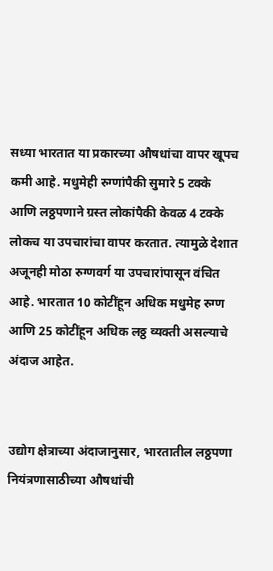सध्या भारतात या प्रकारच्या औषधांचा वापर खूपच कमी आहे. मधुमेही रुग्णांपैकी सुमारे 5 टक्के आणि लठ्ठपणाने ग्रस्त लोकांपैकी केवळ 4 टक्के लोकच या उपचारांचा वापर करतात. त्यामुळे देशात अजूनही मोठा रुग्णवर्ग या उपचारांपासून वंचित आहे. भारतात 10 कोटींहून अधिक मधुमेह रुग्ण आणि 25 कोटींहून अधिक लठ्ठ व्यक्ती असल्याचे अंदाज आहेत.


उद्योग क्षेत्राच्या अंदाजानुसार, भारतातील लठ्ठपणा नियंत्रणासाठीच्या औषधांची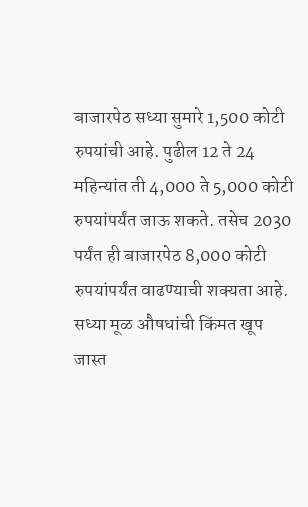बाजारपेठ सध्या सुमारे 1,500 कोटी रुपयांची आहे. पुढील 12 ते 24 महिन्यांत ती 4,000 ते 5,000 कोटी रुपयांपर्यंत जाऊ शकते. तसेच 2030 पर्यंत ही बाजारपेठ 8,000 कोटी रुपयांपर्यंत वाढण्याची शक्यता आहे. सध्या मूळ औषधांची किंमत खूप जास्त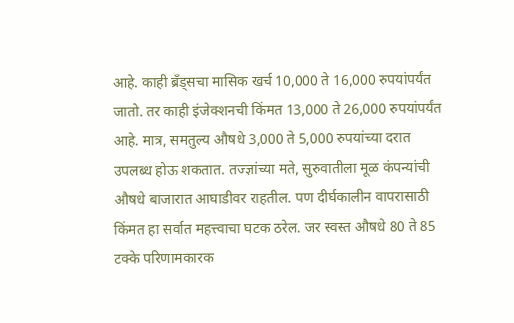आहे. काही ब्रँड्सचा मासिक खर्च 10,000 ते 16,000 रुपयांपर्यंत जातो. तर काही इंजेक्शनची किंमत 13,000 ते 26,000 रुपयांपर्यंत आहे. मात्र, समतुल्य औषधे 3,000 ते 5,000 रुपयांच्या दरात उपलब्ध होऊ शकतात. तज्ज्ञांच्या मते, सुरुवातीला मूळ कंपन्यांची औषधे बाजारात आघाडीवर राहतील. पण दीर्घकालीन वापरासाठी किंमत हा सर्वात महत्त्वाचा घटक ठरेल. जर स्वस्त औषधे 80 ते 85 टक्के परिणामकारक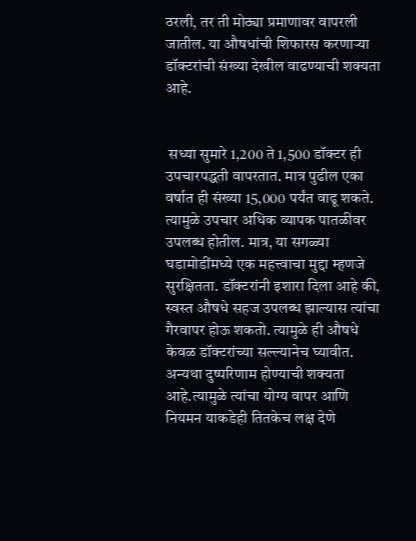ठरली, तर ती मोठ्या प्रमाणावर वापरली जातील. या औषधांची शिफारस करणाऱ्या डॉक्टरांची संख्या देखील वाढण्याची शक्यता आहे.


 सध्या सुमारे 1,200 ते 1,500 डॉक्टर ही उपचारपद्धती वापरतात. मात्र पुढील एका वर्षात ही संख्या 15,000 पर्यंत वाढू शकते. त्यामुळे उपचार अधिक व्यापक पातळीवर उपलब्ध होतील. मात्र, या सगळ्या घडामोडींमध्ये एक महत्त्वाचा मुद्दा म्हणजे सुरक्षितता. डॉक्टरांनी इशारा दिला आहे की, स्वस्त औषधे सहज उपलब्ध झाल्यास त्यांचा गैरवापर होऊ शकतो. त्यामुळे ही औषधे केवळ डॉक्टरांच्या सल्ल्यानेच घ्यावीत. अन्यथा दुष्परिणाम होण्याची शक्यता आहे.त्यामुळे त्यांचा योग्य वापर आणि नियमन याकडेही तितकेच लक्ष देणे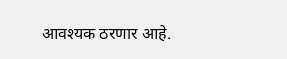आवश्यक ठरणार आहे.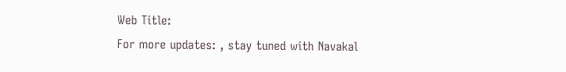Web Title:
For more updates: , stay tuned with Navakal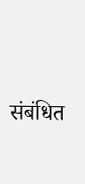संबंधित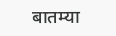बातम्या